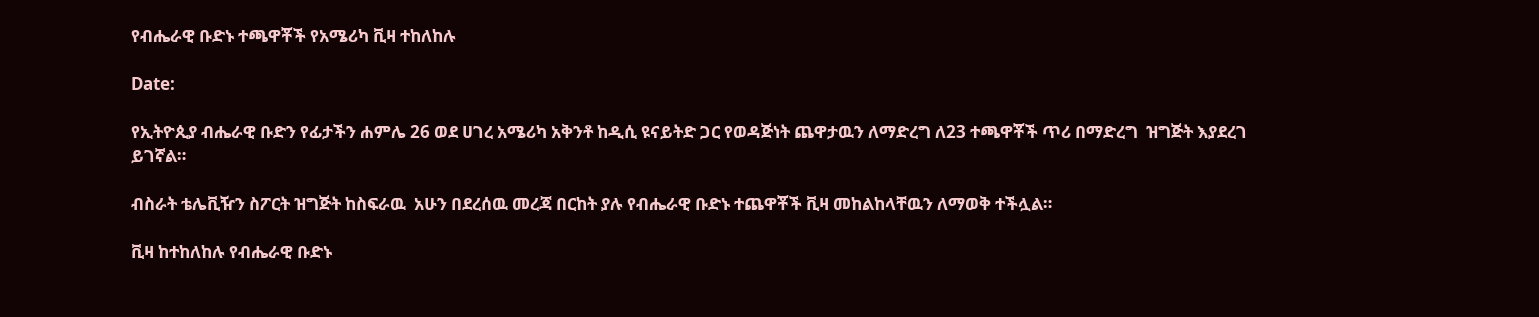የብሔራዊ ቡድኑ ተጫዋቾች የአሜሪካ ቪዛ ተከለከሉ

Date:

የኢትዮጲያ ብሔራዊ ቡድን የፊታችን ሐምሌ 26 ወደ ሀገረ አሜሪካ አቅንቶ ከዲሲ ዩናይትድ ጋር የወዳጅነት ጨዋታዉን ለማድረግ ለ23 ተጫዋቾች ጥሪ በማድረግ  ዝግጅት እያደረገ ይገኛል።

ብስራት ቴሌቪዥን ስፖርት ዝግጅት ከስፍራዉ  አሁን በደረሰዉ መረጃ በርከት ያሉ የብሔራዊ ቡድኑ ተጨዋቾች ቪዛ መከልከላቸዉን ለማወቅ ተችሏል።

ቪዛ ከተከለከሉ የብሔራዊ ቡድኑ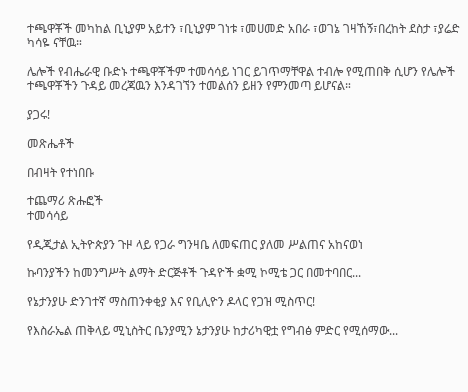ተጫዋቾች መካከል ቢኒያም አይተን ፣ቢኒያም ገነቱ ፣መሀመድ አበራ ፣ወገኔ ገዛኸኝ፣በረከት ደስታ ፣ያሬድ ካሳዬ ናቸዉ።

ሌሎች የብሔራዊ ቡድኑ ተጫዋቾችም ተመሳሳይ ነገር ይገጥማቸዋል ተብሎ የሚጠበቅ ሲሆን የሌሎች ተጫዋቾችን ጉዳይ መረጃዉን እንዳገኘን ተመልሰን ይዘን የምንመጣ ይሆናል።

ያጋሩ!

መጽሔቶች

በብዛት የተነበቡ

ተጨማሪ ጽሑፎች
ተመሳሳይ

የዲጂታል ኢትዮጵያን ጉዞ ላይ የጋራ ግንዛቤ ለመፍጠር ያለመ ሥልጠና አከናወነ

ኩባንያችን ከመንግሥት ልማት ድርጅቶች ጉዳዮች ቋሚ ኮሚቴ ጋር በመተባበር...

የኔታንያሁ ድንገተኛ ማስጠንቀቂያ እና የቢሊዮን ዶላር የጋዝ ሚስጥር!

የእስራኤል ጠቅላይ ሚኒስትር ቤንያሚን ኔታንያሁ ከታሪካዊቷ የግብፅ ምድር የሚሰማው...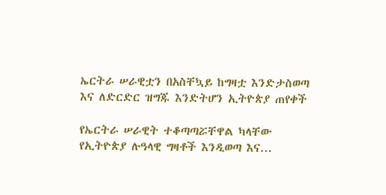ኤርትራ ሠራዊቷን በአስቸኳይ ከግዛቷ እንድታስወጣ እና ለድርድር ዝግጁ እንድትሆን ኢትዮጵያ ጠየቀች

የኤርትራ ሠራዊት ተቆጣጣሯቸዋል ካላቸው የኢትዮጵያ ሉዓላዊ ግዛቶች እንዲወጣ እና...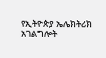የኢትዮጵያ ኤሌክትሪክ አገልግሎት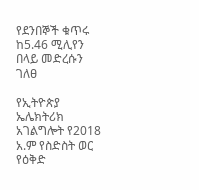የደንበኞች ቁጥሩ ከ5.46 ሚሊየን በላይ መድረሱን ገለፀ

የኢትዮጵያ ኤሌክትሪክ አገልግሎት የ2018 አ.ም የስድስት ወር የዕቅድ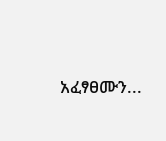አፈፃፀሙን...